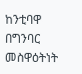ከንቲባዋ በግንባር መስዋዕትነት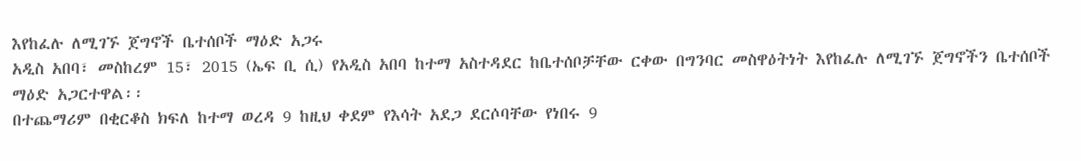እየከፈሉ ለሚገኙ ጀግኖች ቤተሰቦች ማዕድ አጋሩ
አዲስ አበባ፣ መስከረም 15፣ 2015 (ኤፍ ቢ ሲ) የአዲስ አበባ ከተማ አስተዳደር ከቤተሰቦቻቸው ርቀው በግንባር መስዋዕትነት እየከፈሉ ለሚገኙ ጀግኖችን ቤተሰቦች ማዕድ አጋርተዋል፡፡
በተጨማሪም በቂርቆስ ክፍለ ከተማ ወረዳ 9 ከዚህ ቀደም የእሳት አደጋ ደርሶባቸው የነበሩ 9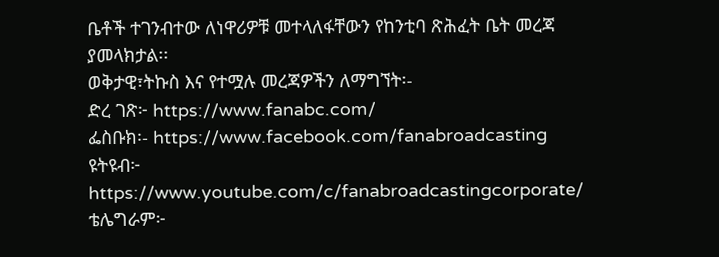ቤቶች ተገንብተው ለነዋሪዎቹ መተላለፋቸውን የከንቲባ ጽሕፈት ቤት መረጃ ያመላክታል፡፡
ወቅታዊ፣ትኩስ እና የተሟሉ መረጃዎችን ለማግኘት፡-
ድረ ገጽ፦ https://www.fanabc.com/
ፌስቡክ፡- https://www.facebook.com/fanabroadcasting
ዩትዩብ፦ https://www.youtube.com/c/fanabroadcastingcorporate/
ቴሌግራም፦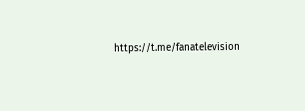https://t.me/fanatelevision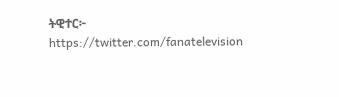ትዊተር፦ https://twitter.com/fanatelevision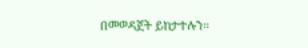በመወዳጀት ይከታተሉን፡፡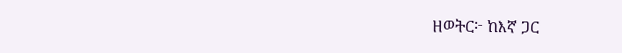ዘወትር፦ ከእኛ ጋር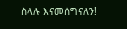ስላሉ እናመሰግናለን!